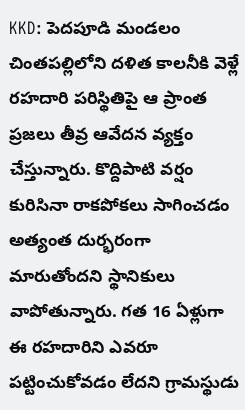KKD: పెదపూడి మండలం చింతపల్లిలోని దళిత కాలనీకి వెళ్లే రహదారి పరిస్థితిపై ఆ ప్రాంత ప్రజలు తీవ్ర ఆవేదన వ్యక్తం చేస్తున్నారు. కొద్దిపాటి వర్షం కురిసినా రాకపోకలు సాగించడం అత్యంత దుర్భరంగా మారుతోందని స్థానికులు వాపోతున్నారు. గత 16 ఏళ్లుగా ఈ రహదారిని ఎవరూ పట్టించుకోవడం లేదని గ్రామస్థుడు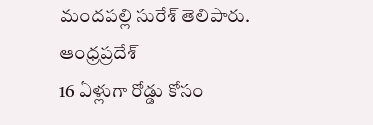మందపల్లి సురేశ్ తెలిపారు.
ఆంధ్రప్రదేశ్
16 ఏళ్లుగా రోడ్డు కోసం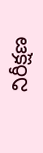నిరీక్షణ